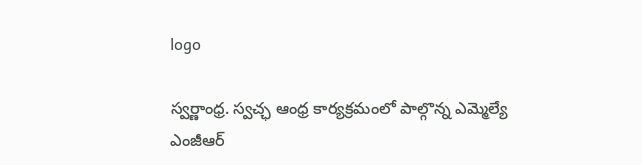logo

స్వర్ణాంధ్ర. స్వచ్ఛ ఆంధ్ర కార్యక్రమంలో పాల్గొన్న ఎమ్మెల్యే ఎంజీఆర్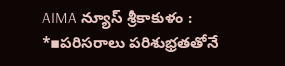AIMA న్యూస్ శ్రీకాకుళం :
*▪పరిసరాలు పరిశుభ్రతతోనే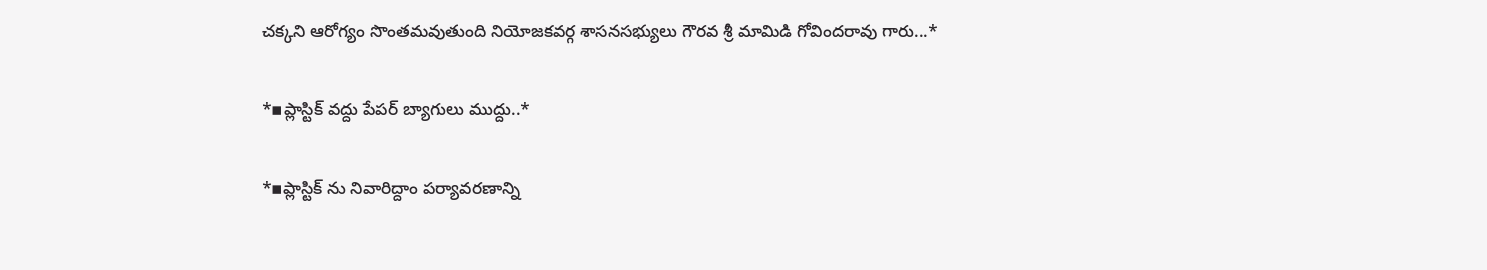చక్కని ఆరోగ్యం సొంతమవుతుంది నియోజకవర్గ శాసనసభ్యులు గౌరవ శ్రీ మామిడి గోవిందరావు గారు...*

*▪ప్లాస్టిక్ వద్దు పేపర్ బ్యాగులు ముద్దు..*

*▪ప్లాస్టిక్ ను నివారిద్దాం పర్యావరణాన్ని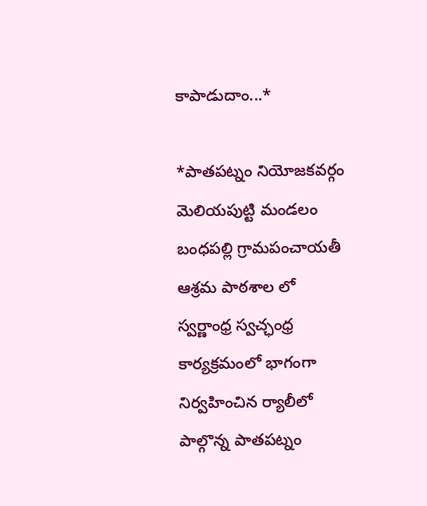కాపాడుదాం...*

*పాతపట్నం నియోజకవర్గం మెలియపుట్టి మండలం బంధపల్లి గ్రామపంచాయతీ ఆశ్రమ పాఠశాల లో స్వర్ణాంధ్ర స్వచ్ఛంధ్ర కార్యక్రమంలో భాగంగా నిర్వహించిన ర్యాలీలో పాల్గొన్న పాతపట్నం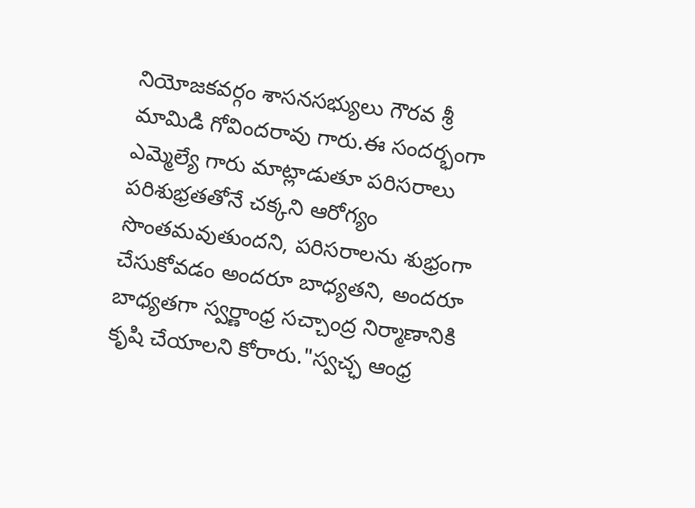నియోజకవర్గం శాసనసభ్యులు గౌరవ శ్రీ మామిడి గోవిందరావు గారు.ఈ సందర్భంగా ఎమ్మెల్యే గారు మాట్లాడుతూ పరిసరాలు పరిశుభ్రతతోనే చక్కని ఆరోగ్యం సొంతమవుతుందని, పరిసరాలను శుభ్రంగా చేసుకోవడం అందరూ బాధ్యతని, అందరూ బాధ్యతగా స్వర్ణాంధ్ర సచ్చాంద్ర నిర్మాణానికి కృషి చేయాలని కోరారు."స్వచ్ఛ ఆంధ్ర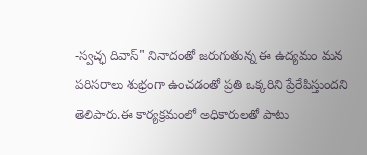-స్వచ్ఛ దివాస్" నినాదంతో జరుగుతున్న ఈ ఉద్యమం మన పరిసరాలు శుభ్రంగా ఉంచడంతో ప్రతి ఒక్కరిని ప్రేరేపిస్తుందని తెలిపారు.ఈ కార్యక్రమంలో అధికారులతో పాటు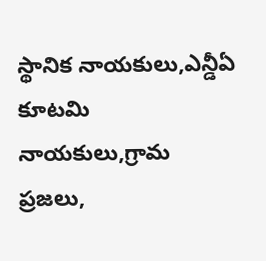స్థానిక నాయకులు,ఎన్డీఏ కూటమి నాయకులు,గ్రామ ప్రజలు,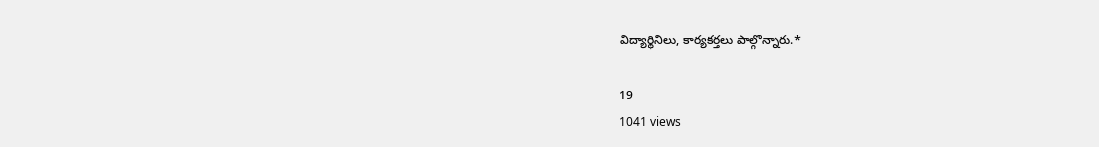విద్యార్థినిలు, కార్యకర్తలు పాల్గొన్నారు.*

19
1041 views